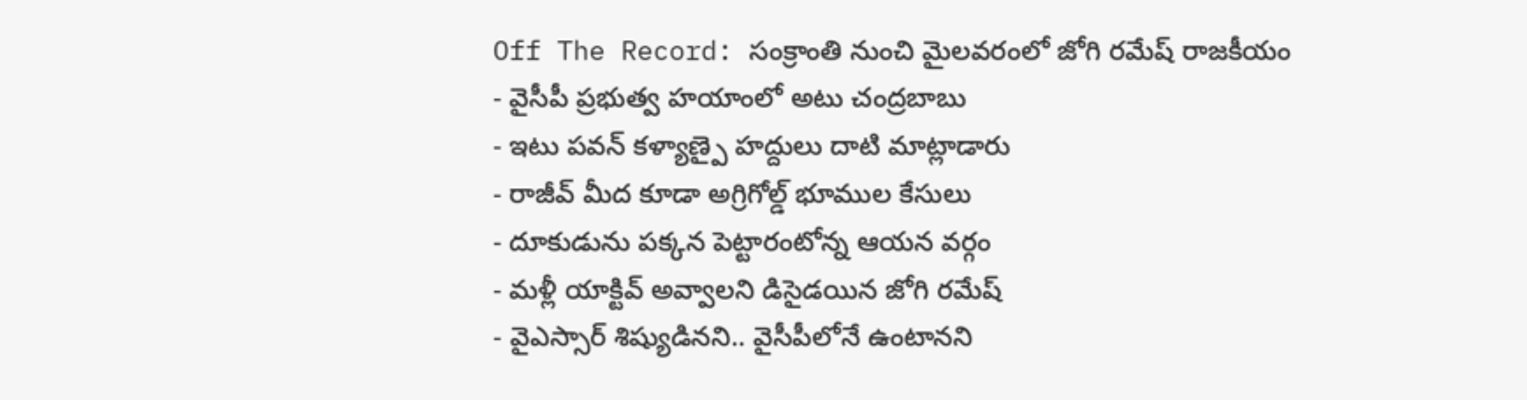Off The Record: సంక్రాంతి నుంచి మైలవరంలో జోగి రమేష్ రాజకీయం
- వైసీపీ ప్రభుత్వ హయాంలో అటు చంద్రబాబు
- ఇటు పవన్ కళ్యాణ్పై హద్దులు దాటి మాట్లాడారు
- రాజీవ్ మీద కూడా అగ్రిగోల్డ్ భూముల కేసులు
- దూకుడును పక్కన పెట్టారంటోన్న ఆయన వర్గం
- మళ్లీ యాక్టివ్ అవ్వాలని డిసైడయిన జోగి రమేష్
- వైఎస్సార్ శిష్యుడినని.. వైసీపీలోనే ఉంటానని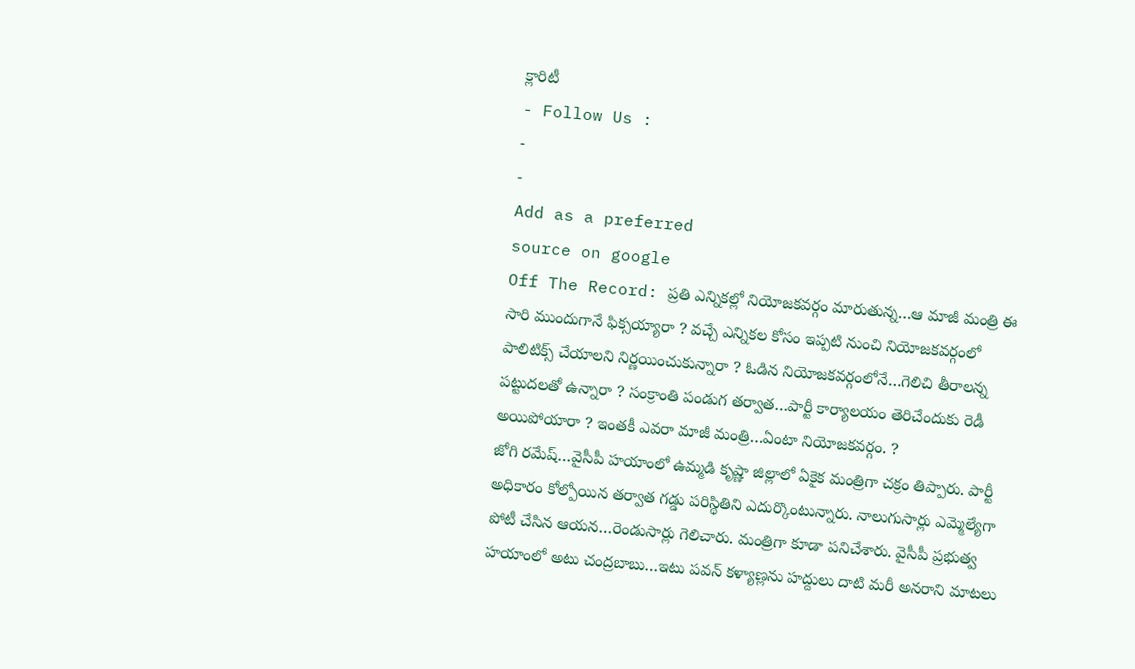క్లారిటీ
- Follow Us :
-
-
Add as a preferred
source on google
Off The Record: ప్రతి ఎన్నికల్లో నియోజకవర్గం మారుతున్న…ఆ మాజీ మంత్రి ఈ సారి ముందుగానే ఫిక్సయ్యారా ? వచ్చే ఎన్నికల కోసం ఇప్పటి నుంచి నియోజకవర్గంలో పాలిటిక్స్ చేయాలని నిర్ణయించుకున్నారా ? ఓడిన నియోజకవర్గంలోనే…గెలిచి తీరాలన్న పట్టుదలతో ఉన్నారా ? సంక్రాంతి పండుగ తర్వాత…పార్టీ కార్యాలయం తెరిచేందుకు రెడీ అయిపోయారా ? ఇంతకీ ఎవరా మాజీ మంత్రి…ఏంటా నియోజకవర్గం. ?
జోగి రమేష్…వైసీపీ హయాంలో ఉమ్మడి కృష్ణా జిల్లాలో ఏకైక మంత్రిగా చక్రం తిప్పారు. పార్టీ అధికారం కోల్పోయిన తర్వాత గడ్డు పరిస్థితిని ఎదుర్కొంటున్నారు. నాలుగుసార్లు ఎమ్మెల్యేగా పోటీ చేసిన ఆయన…రెండుసార్లు గెలిచారు. మంత్రిగా కూడా పనిచేశారు. వైసీపీ ప్రభుత్వ హయాంలో అటు చంద్రబాబు…ఇటు పవన్ కళ్యాణ్లను హద్దులు దాటి మరీ అనరాని మాటలు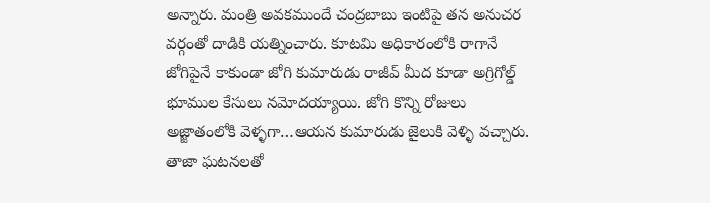అన్నారు. మంత్రి అవకముందే చంద్రబాబు ఇంటిపై తన అనుచర వర్గంతో దాడికి యత్నించారు. కూటమి అధికారంలోకి రాగానే జోగిపైనే కాకుండా జోగి కుమారుడు రాజీవ్ మీద కూడా అగ్రిగోల్డ్ భూముల కేసులు నమోదయ్యాయి. జోగి కొన్ని రోజులు అజ్జాతంలోకి వెళ్ళగా…ఆయన కుమారుడు జైలుకి వెళ్ళి వచ్చారు. తాజా ఘటనలతో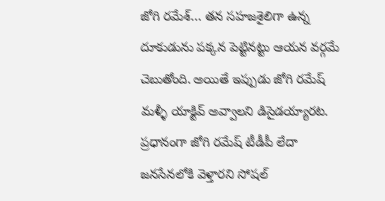జోగి రమేశ్… తన సహజశైలిగా ఉన్న దూకుడును పక్కన పెట్టినట్టు ఆయన వర్గమే చెబుతోంది. అయితే ఇప్పుడు జోగి రమేష్ మళ్ళీ యాక్టివ్ అవ్వాలని డిసైడయ్యారట. ప్రధానంగా జోగి రమేష్ టీడీపీ లేదా జనసేనలోకి వెళ్తారని సోషల్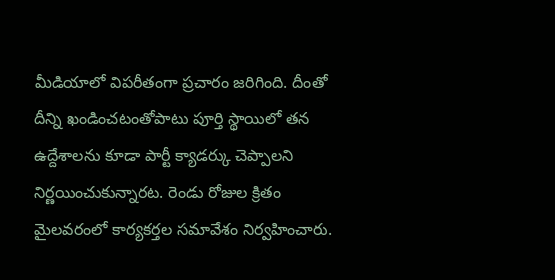మీడియాలో విపరీతంగా ప్రచారం జరిగింది. దీంతో దీన్ని ఖండించటంతోపాటు పూర్తి స్థాయిలో తన ఉద్దేశాలను కూడా పార్టీ క్యాడర్కు చెప్పాలని నిర్ణయించుకున్నారట. రెండు రోజుల క్రితం మైలవరంలో కార్యకర్తల సమావేశం నిర్వహించారు.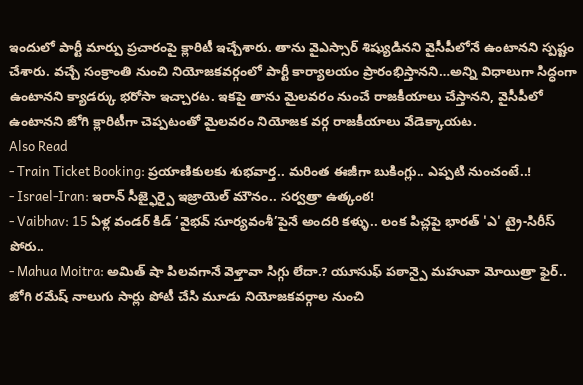ఇందులో పార్టీ మార్పు ప్రచారంపై క్లారిటీ ఇచ్చేశారు. తాను వైఎస్సార్ శిష్యుడినని వైసీపీలోనే ఉంటానని స్పష్టం చేశారు. వచ్చే సంక్రాంతి నుంచి నియోజకవర్గంలో పార్టీ కార్యాలయం ప్రారంభిస్తానని…అన్ని విధాలుగా సిద్ధంగా ఉంటానని క్యాడర్కు భరోసా ఇచ్చారట. ఇకపై తాను మైలవరం నుంచే రాజకీయాలు చేస్తానని, వైసీపీలో ఉంటానని జోగి క్లారిటీగా చెప్పటంతో మైలవరం నియోజక వర్గ రాజకీయాలు వేడెక్కాయట.
Also Read
- Train Ticket Booking: ప్రయాణికులకు శుభవార్త.. మరింత ఈజీగా బుకింగ్లు.. ఎప్పటి నుంచంటే..!
- Israel-Iran: ఇరాన్ సీజ్ఫైర్పై ఇజ్రాయెల్ మౌనం.. సర్వత్రా ఉత్కంఠ!
- Vaibhav: 15 ఏళ్ల వండర్ కిడ్ ‘వైభవ్ సూర్యవంశీ’పైనే అందరి కళ్ళు.. లంక పిచ్లపై భారత్ 'ఎ' ట్రై-సిరీస్ పోరు..
- Mahua Moitra: అమిత్ షా పిలవగానే వెళ్తావా సిగ్గు లేదా.? యూసుఫ్ పఠాన్పై మహువా మోయిత్రా ఫైర్..
జోగి రమేష్ నాలుగు సార్లు పోటీ చేసి మూడు నియోజకవర్గాల నుంచి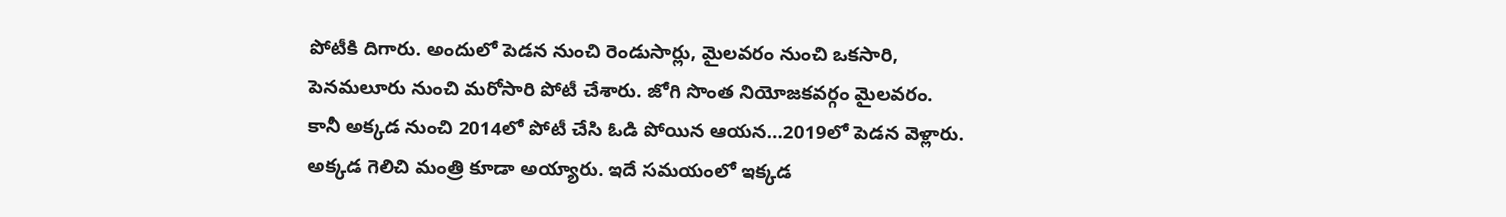పోటీకి దిగారు. అందులో పెడన నుంచి రెండుసార్లు, మైలవరం నుంచి ఒకసారి, పెనమలూరు నుంచి మరోసారి పోటీ చేశారు. జోగి సొంత నియోజకవర్గం మైలవరం. కానీ అక్కడ నుంచి 2014లో పోటీ చేసి ఓడి పోయిన ఆయన…2019లో పెడన వెళ్లారు. అక్కడ గెలిచి మంత్రి కూడా అయ్యారు. ఇదే సమయంలో ఇక్కడ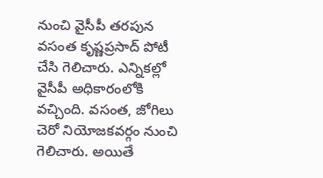నుంచి వైసీపీ తరపున వసంత కృష్ణప్రసాద్ పోటీ చేసి గెలిచారు. ఎన్నికల్లో వైసీపీ అధికారంలోకి వచ్చింది. వసంత, జోగిలు చెరో నియోజకవర్గం నుంచి గెలిచారు. అయితే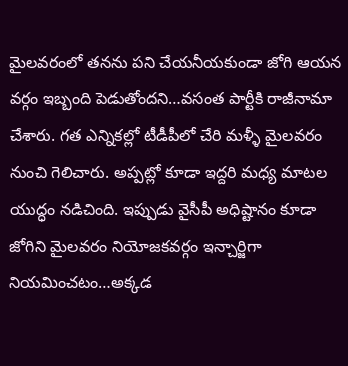మైలవరంలో తనను పని చేయనీయకుండా జోగి ఆయన వర్గం ఇబ్బంది పెడుతోందని…వసంత పార్టీకి రాజీనామా చేశారు. గత ఎన్నికల్లో టీడీపీలో చేరి మళ్ళీ మైలవరం నుంచి గెలిచారు. అప్పట్లో కూడా ఇద్దరి మధ్య మాటల యుద్ధం నడిచింది. ఇప్పుడు వైసీపీ అధిష్టానం కూడా జోగిని మైలవరం నియోజకవర్గం ఇన్చార్జిగా నియమించటం…అక్కడ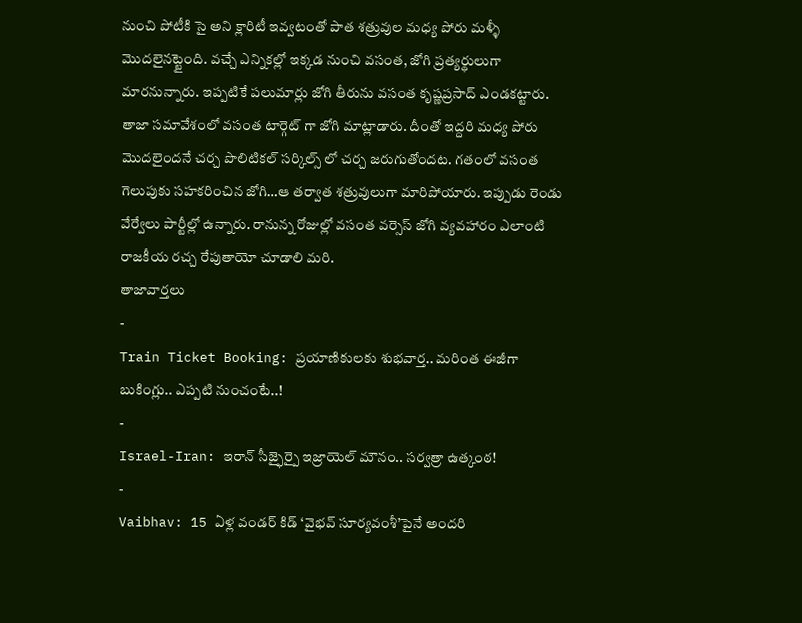నుంచి పోటీకి సై అని క్లారిటీ ఇవ్వటంతో పాత శత్రువుల మధ్య పోరు మళ్ళీ మొదలైనట్టైంది. వచ్చే ఎన్నికల్లో ఇక్కడ నుంచి వసంత, జోగి ప్రత్యర్థులుగా మారనున్నారు. ఇప్పటికే పలుమార్లు జోగి తీరును వసంత కృష్ణప్రసాద్ ఎండకట్టారు. తాజా సమావేశంలో వసంత టార్గెట్ గా జోగి మాట్లాడారు. దీంతో ఇద్దరి మధ్య పోరు మొదలైందనే చర్చ పొలిటికల్ సర్కిల్స్ లో చర్చ జరుగుతోందట. గతంలో వసంత గెలుపుకు సహకరించిన జోగి…ఆ తర్వాత శత్రువులుగా మారిపోయారు. ఇప్పుడు రెండు వేర్వేలు పార్టీల్లో ఉన్నారు. రానున్న రోజుల్లో వసంత వర్సెస్ జోగి వ్యవహారం ఎలాంటి రాజకీయ రచ్చ రేపుతాయో చూడాలి మరి.
తాజావార్తలు
-
Train Ticket Booking: ప్రయాణికులకు శుభవార్త.. మరింత ఈజీగా బుకింగ్లు.. ఎప్పటి నుంచంటే..!
-
Israel-Iran: ఇరాన్ సీజ్ఫైర్పై ఇజ్రాయెల్ మౌనం.. సర్వత్రా ఉత్కంఠ!
-
Vaibhav: 15 ఏళ్ల వండర్ కిడ్ ‘వైభవ్ సూర్యవంశీ’పైనే అందరి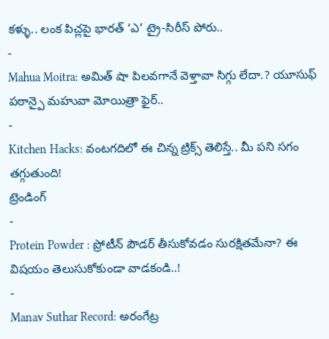కళ్ళు.. లంక పిచ్లపై భారత్ ‘ఎ’ ట్రై-సిరీస్ పోరు..
-
Mahua Moitra: అమిత్ షా పిలవగానే వెళ్తావా సిగ్గు లేదా.? యూసుఫ్ పఠాన్పై మహువా మోయిత్రా ఫైర్..
-
Kitchen Hacks: వంటగదిలో ఈ చిన్న ట్రిక్స్ తెలిస్తే.. మీ పని సగం తగ్గుతుంది!
ట్రెండింగ్
-
Protein Powder : ప్రోటీన్ పౌడర్ తీసుకోవడం సురక్షితమేనా? ఈ విషయం తెలుసుకోకుండా వాడకండి..!
-
Manav Suthar Record: అరంగేట్ర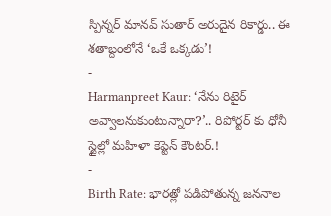స్పిన్నర్ మానవ్ సుతార్ అరుదైన రికార్డు.. ఈ శతాబ్దంలోనే ‘ఒకే ఒక్కడు’!
-
Harmanpreet Kaur: ‘నేను రిటైర్ అవ్వాలనుకుంటున్నారా?’.. రిపోర్టర్ కు ధోనీ స్టైల్లో మహిళా కెప్టెన్ కౌంటర్.!
-
Birth Rate: భారత్లో పడిపోతున్న జననాల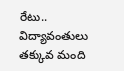రేటు.. విద్యావంతులు తక్కువ మంది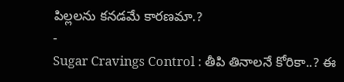పిల్లలను కనడమే కారణమా.?
-
Sugar Cravings Control : తీపి తినాలనే కోరికా..? ఈ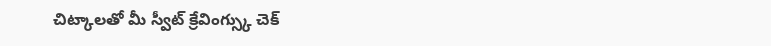చిట్కాలతో మీ స్వీట్ క్రేవింగ్స్కు చెక్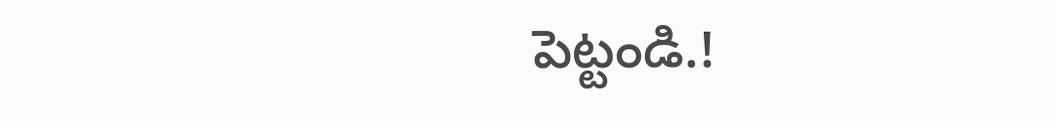పెట్టండి.!